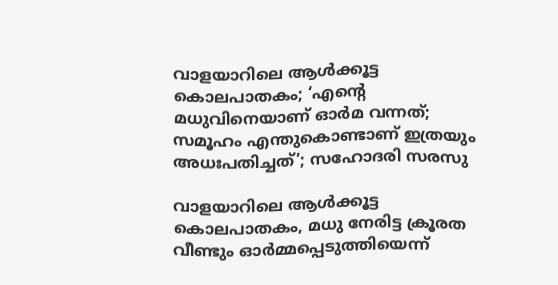വാളയാറിലെ ആള്‍ക്കൂട്ട കൊലപാതകം; ‘എന്റെ മധുവിനെയാണ് ഓര്‍മ വന്നത്; സമൂഹം എന്തുകൊണ്ടാണ് ഇത്രയും അധഃപതിച്ചത്’; സഹോദരി സരസു

വാളയാറിലെ ആള്‍ക്കൂട്ട കൊലപാതകം, മധു നേരിട്ട ക്രൂരത വീണ്ടും ഓര്‍മ്മപ്പെടുത്തിയെന്ന്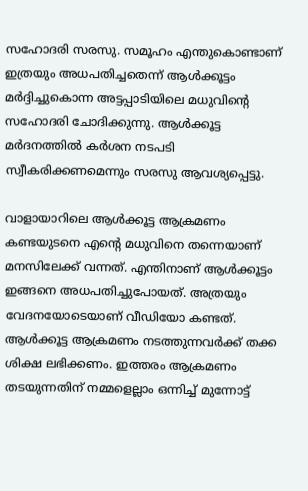സഹോദരി സരസു. സമൂഹം എന്തുകൊണ്ടാണ് ഇത്രയും അധപതിച്ചതെന്ന് ആള്‍ക്കൂട്ടം മര്‍ദ്ദിച്ചുകൊന്ന അട്ടപ്പാടിയിലെ മധുവിന്റെ സഹോദരി ചോദിക്കുന്നു. ആള്‍ക്കൂട്ട മര്‍ദനത്തില്‍ കര്‍ശന നടപടി സ്വീകരിക്കണമെന്നും സരസു ആവശ്യപ്പെട്ടു.

വാളായാറിലെ ആള്‍ക്കൂട്ട ആക്രമണം കണ്ടയുടനെ എന്റെ മധുവിനെ തന്നെയാണ് മനസിലേക്ക് വന്നത്. എന്തിനാണ് ആള്‍ക്കൂട്ടം ഇങ്ങനെ അധപതിച്ചുപോയത്. അത്രയും വേദനയോടെയാണ് വീഡിയോ കണ്ടത്. ആള്‍ക്കൂട്ട ആക്രമണം നടത്തുന്നവര്‍ക്ക് തക്ക ശിക്ഷ ലഭിക്കണം. ഇത്തരം ആക്രമണം തടയുന്നതിന് നമ്മളെല്ലാം ഒന്നിച്ച് മുന്നോട്ട്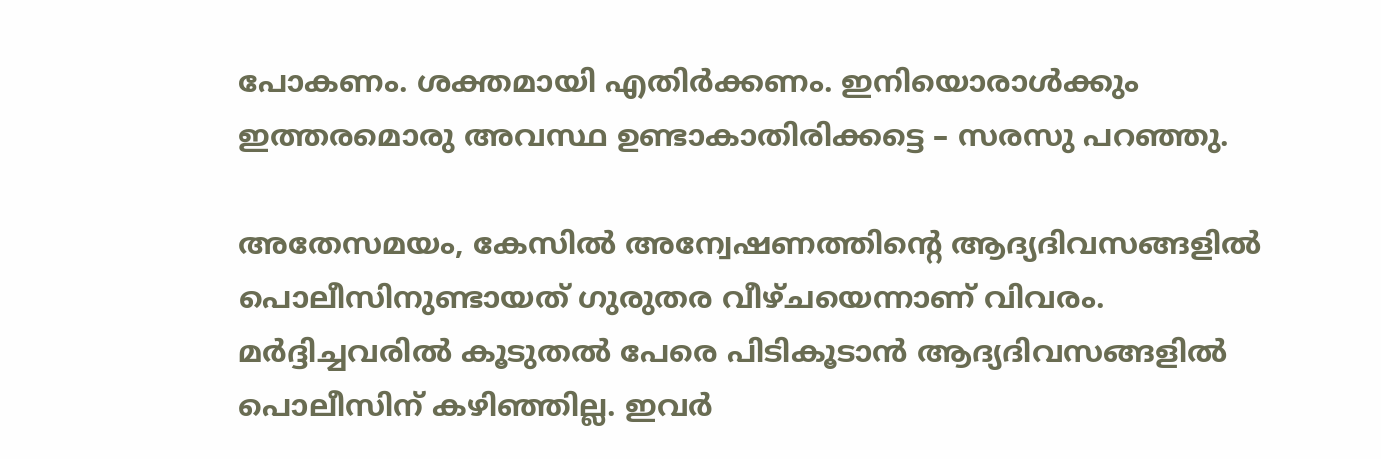പോകണം. ശക്തമായി എതിര്‍ക്കണം. ഇനിയൊരാള്‍ക്കും ഇത്തരമൊരു അവസ്ഥ ഉണ്ടാകാതിരിക്കട്ടെ – സരസു പറഞ്ഞു.

അതേസമയം, കേസില്‍ അന്വേഷണത്തിന്റെ ആദ്യദിവസങ്ങളില്‍ പൊലീസിനുണ്ടായത് ഗുരുതര വീഴ്ചയെന്നാണ് വിവരം. മര്‍ദ്ദിച്ചവരില്‍ കൂടുതല്‍ പേരെ പിടികൂടാന്‍ ആദ്യദിവസങ്ങളില്‍ പൊലീസിന് കഴിഞ്ഞില്ല. ഇവര്‍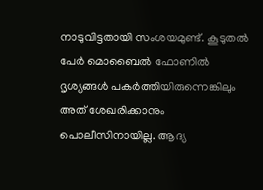നാടുവിട്ടതായി സംശയമുണ്ട്. കൂടുതല്‍ പേര്‍ മൊബൈല്‍ ഫോണില്‍ ദൃശ്യങ്ങള്‍ പകര്‍ത്തിയിരുന്നെങ്കിലും അത് ശേഖരിക്കാനും പൊലീസിനായില്ല. ആദ്യ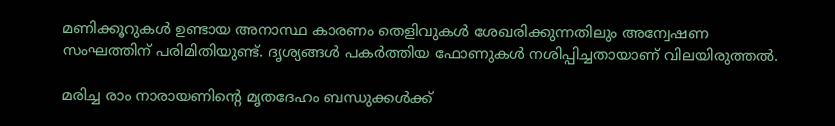മണിക്കൂറുകള്‍ ഉണ്ടായ അനാസ്ഥ കാരണം തെളിവുകള്‍ ശേഖരിക്കുന്നതിലും അന്വേഷണ സംഘത്തിന് പരിമിതിയുണ്ട്. ദൃശ്യങ്ങള്‍ പകര്‍ത്തിയ ഫോണുകള്‍ നശിപ്പിച്ചതായാണ് വിലയിരുത്തല്‍.

മരിച്ച രാം നാരായണിന്റെ മൃതദേഹം ബന്ധുക്കള്‍ക്ക്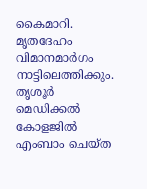കൈമാറി. മൃതദേഹം വിമാനമാര്‍ഗം നാട്ടിലെത്തിക്കും. തൃശൂര്‍ മെഡിക്കല്‍ കോളജില്‍ എംബാം ചെയ്ത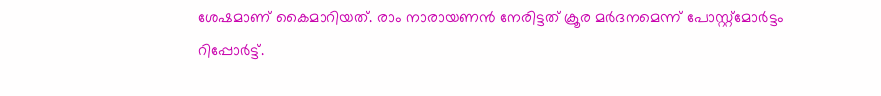ശേഷമാണ് കൈമാറിയത്. രാം നാരായണന്‍ നേരിട്ടത് ക്രൂര മര്‍ദനമെന്ന് പോസ്റ്റ്മോര്‍ട്ടം റിപ്പോര്‍ട്ട്.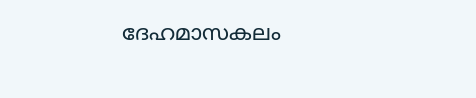ദേഹമാസകലം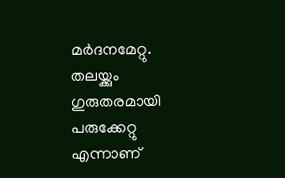മര്‍ദനമേറ്റു. തലയ്ക്കും ഗുരുതരമായി പരുക്കേറ്റു എന്നാണ്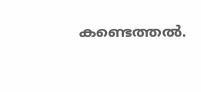കണ്ടെത്തല്‍.